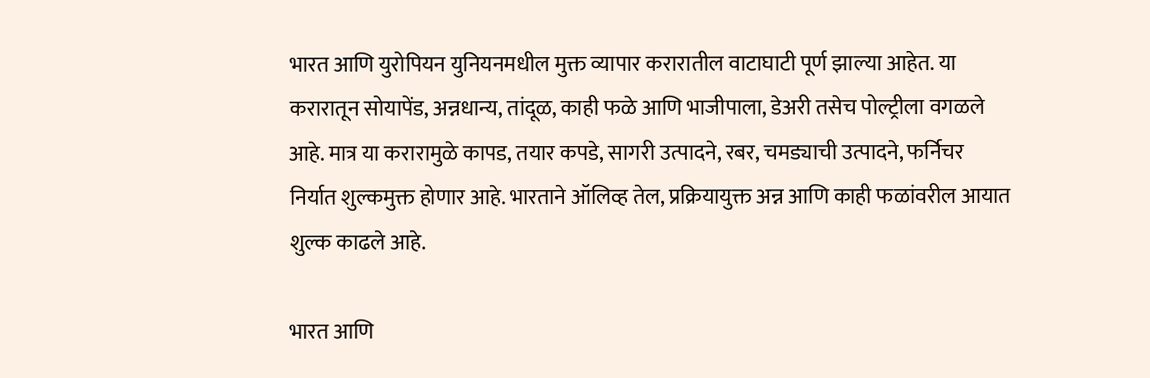भारत आणि युरोपियन युनियनमधील मुक्त व्यापार करारातील वाटाघाटी पूर्ण झाल्या आहेत. या करारातून सोयापेंड, अन्नधान्य, तांदूळ, काही फळे आणि भाजीपाला, डेअरी तसेच पोल्ट्रीला वगळले आहे. मात्र या करारामुळे कापड, तयार कपडे, सागरी उत्पादने, रबर, चमड्याची उत्पादने, फर्निचर निर्यात शुल्कमुक्त होणार आहे. भारताने ऑलिव्ह तेल, प्रक्रियायुक्त अन्न आणि काही फळांवरील आयात शुल्क काढले आहे.

भारत आणि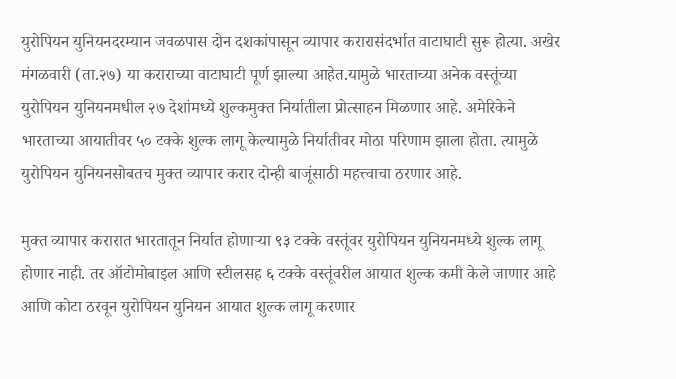युरोपियन युनियनदरम्यान जवळपास दोन दशकांपासून व्यापार करारासंदर्भात वाटाघाटी सुरू होत्या. अखेर मंगळवारी (ता.२७) या कराराच्या वाटाघाटी पूर्ण झाल्या आहेत.यामुळे भारताच्या अनेक वस्तूंच्या युरोपियन युनियनमधील २७ देशांमध्ये शुल्कमुक्त निर्यातीला प्रोत्साहन मिळणार आहे. अमेरिकेने भारताच्या आयातीवर ५० टक्के शुल्क लागू केल्यामुळे निर्यातीवर मोठा परिणाम झाला होता. त्यामुळे युरोपियन युनियनसोबतच मुक्त व्यापार करार दोन्ही बाजूंसाठी महत्त्वाचा ठरणार आहे.

मुक्त व्यापार करारात भारतातून निर्यात होणाऱ्या ९३ टक्के वस्तूंवर युरोपियन युनियनमध्ये शुल्क लागू होणार नाही. तर ऑटोमोबाइल आणि स्टीलसह ६ टक्के वस्तूंवरील आयात शुल्क कमी केले जाणार आहे आणि कोटा ठरवून युरोपियन युनियन आयात शुल्क लागू करणार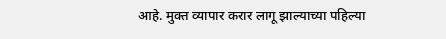आहे. मुक्त व्यापार करार लागू झाल्याच्या पहिल्या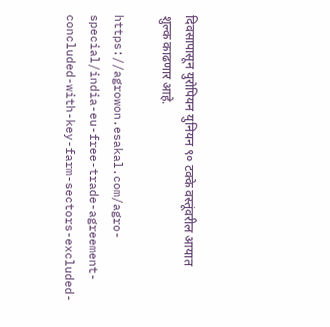दिवसापासून युरोपियन युनियन ९० टक्के वस्तूंवरील आयात शुल्क काढणार आहे.

https://agrowon.esakal.com/agro-special/india-eu-free-trade-agreement-concluded-with-key-farm-sectors-excluded-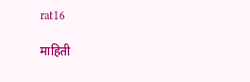rat16

माहिती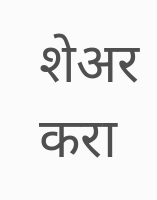शेअर करा